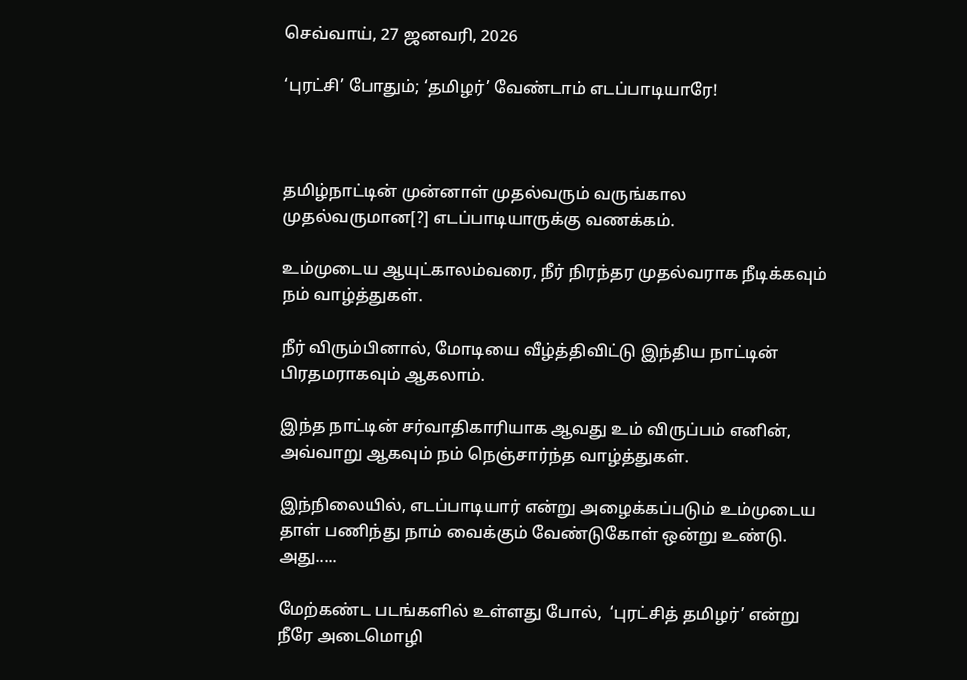செவ்வாய், 27 ஜனவரி, 2026

‘புரட்சி’ போதும்; ‘தமிழர்’ வேண்டாம் எடப்பாடியாரே!



தமிழ்நாட்டின் முன்னாள் முதல்வரும் வருங்கால முதல்வருமான[?] எடப்பாடியாருக்கு வணக்கம்.

உம்முடைய ஆயுட்காலம்வரை, நீர் நிரந்தர முதல்வராக நீடிக்கவும் நம் வாழ்த்துகள்.

நீர் விரும்பினால், மோடியை வீழ்த்திவிட்டு இந்திய நாட்டின் பிரதமராகவும் ஆகலாம்.

இந்த நாட்டின் சர்வாதிகாரியாக ஆவது உம் விருப்பம் எனின், அவ்வாறு ஆகவும் நம் நெஞ்சார்ந்த வாழ்த்துகள்.

இந்நிலையில், எடப்பாடியார் என்று அழைக்கப்படும் உம்முடைய தாள் பணிந்து நாம் வைக்கும் வேண்டுகோள் ஒன்று உண்டு. அது.....

மேற்கண்ட படங்களில் உள்ளது போல்,  ‘புரட்சித் தமிழர்’ என்று நீரே அடைமொழி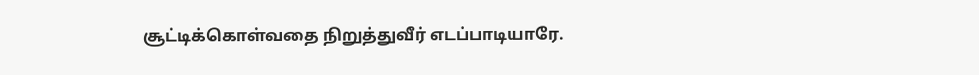சூட்டிக்கொள்வதை நிறுத்துவீர் எடப்பாடியாரே.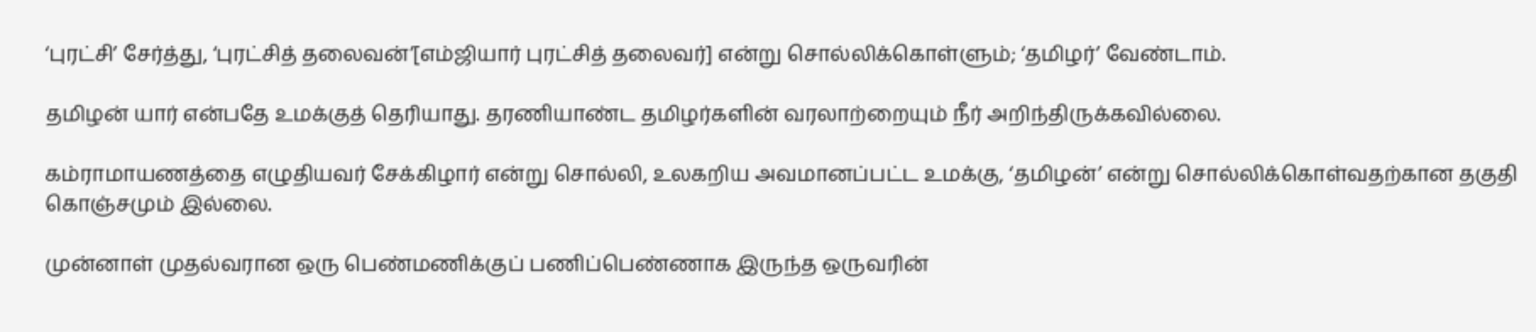‘புரட்சி’ சேர்த்து, ‘புரட்சித் தலைவன்’[எம்ஜியார் புரட்சித் தலைவர்] என்று சொல்லிக்கொள்ளும்; ‘தமிழர்’ வேண்டாம்.

தமிழன் யார் என்பதே உமக்குத் தெரியாது. தரணியாண்ட தமிழர்களின் வரலாற்றையும் நீர் அறிந்திருக்கவில்லை.

கம்ராமாயணத்தை எழுதியவர் சேக்கிழார் என்று சொல்லி, உலகறிய அவமானப்பட்ட உமக்கு, ‘தமிழன்’ என்று சொல்லிக்கொள்வதற்கான தகுதி கொஞ்சமும் இல்லை.

முன்னாள் முதல்வரான ஒரு பெண்மணிக்குப் பணிப்பெண்ணாக இருந்த ஒருவரின்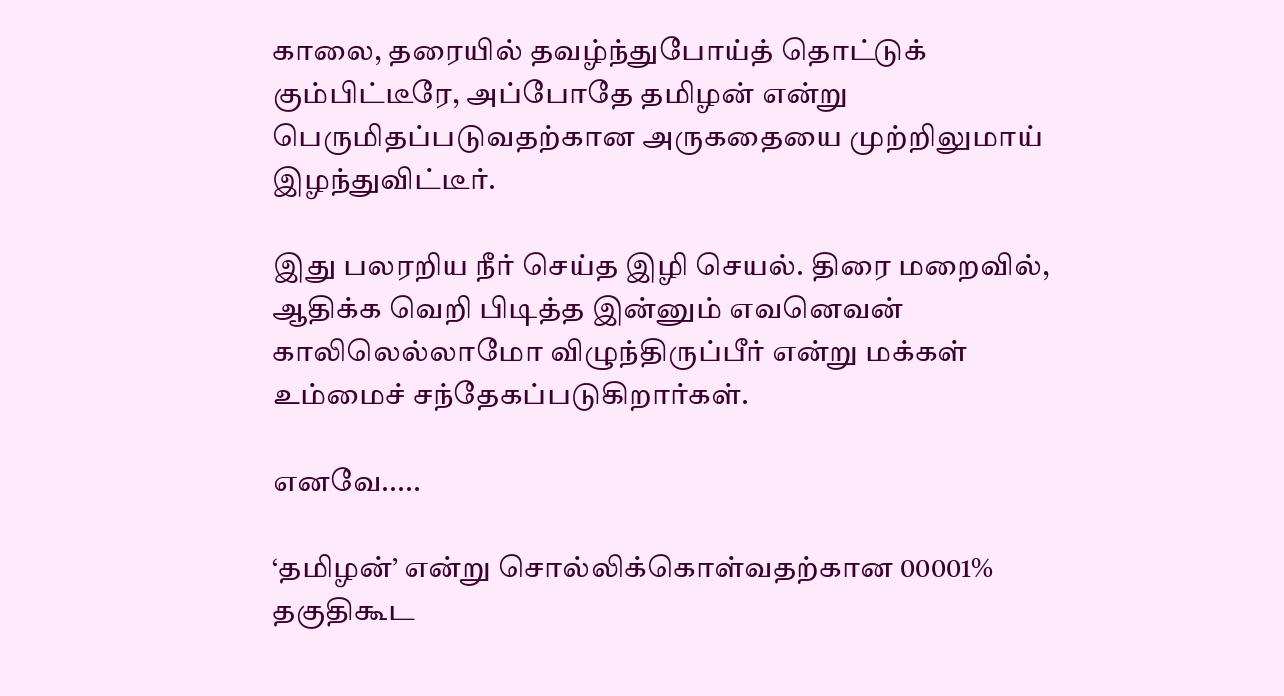காலை, தரையில் தவழ்ந்துபோய்த் தொட்டுக் கும்பிட்டீரே, அப்போதே தமிழன் என்று பெருமிதப்படுவதற்கான அருகதையை முற்றிலுமாய் இழந்துவிட்டீர்.

இது பலரறிய நீர் செய்த இழி செயல். திரை மறைவில், ஆதிக்க வெறி பிடித்த இன்னும் எவனெவன் காலிலெல்லாமோ விழுந்திருப்பீர் என்று மக்கள் உம்மைச் சந்தேகப்படுகிறார்கள்.

எனவே.....

‘தமிழன்’ என்று சொல்லிக்கொள்வதற்கான 00001% தகுதிகூட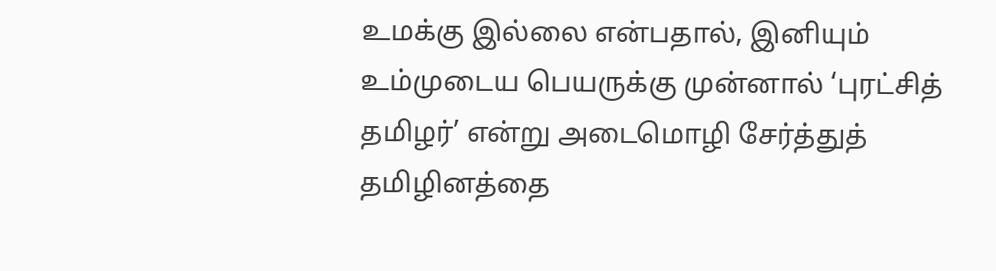உமக்கு இல்லை என்பதால், இனியும் உம்முடைய பெயருக்கு முன்னால் ‘புரட்சித் தமிழர்’ என்று அடைமொழி சேர்த்துத் தமிழினத்தை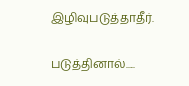இழிவுபடுத்தாதீர்.

படுத்தினால்.....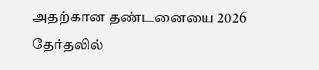அதற்கான தண்டனையை 2026 தேர்தலில்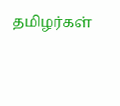தமிழர்கள்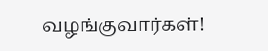வழங்குவார்கள்!